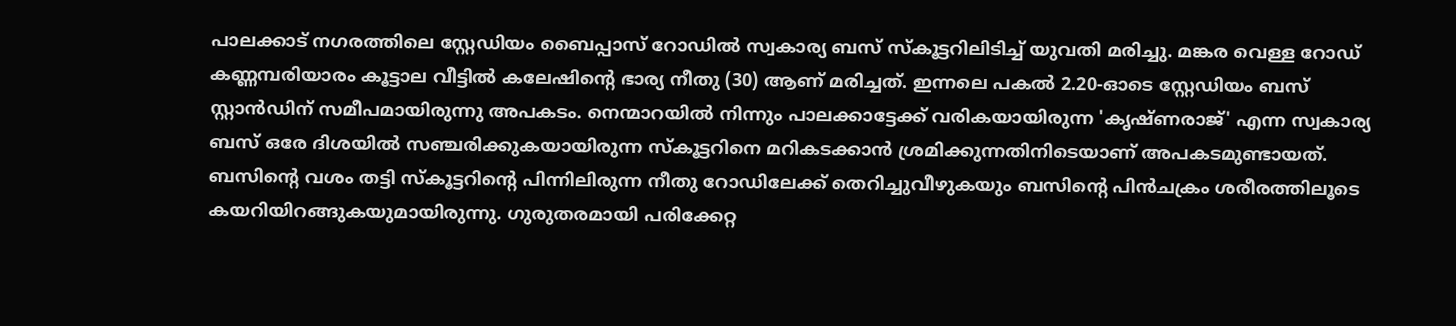പാലക്കാട് നഗരത്തിലെ സ്റ്റേഡിയം ബൈപ്പാസ് റോഡിൽ സ്വകാര്യ ബസ് സ്കൂട്ടറിലിടിച്ച് യുവതി മരിച്ചു. മങ്കര വെള്ള റോഡ് കണ്ണമ്പരിയാരം കൂട്ടാല വീട്ടിൽ കലേഷിന്റെ ഭാര്യ നീതു (30) ആണ് മരിച്ചത്. ഇന്നലെ പകൽ 2.20-ഓടെ സ്റ്റേഡിയം ബസ് സ്റ്റാൻഡിന് സമീപമായിരുന്നു അപകടം. നെന്മാറയിൽ നിന്നും പാലക്കാട്ടേക്ക് വരികയായിരുന്ന 'കൃഷ്ണരാജ്' എന്ന സ്വകാര്യ ബസ് ഒരേ ദിശയിൽ സഞ്ചരിക്കുകയായിരുന്ന സ്കൂട്ടറിനെ മറികടക്കാൻ ശ്രമിക്കുന്നതിനിടെയാണ് അപകടമുണ്ടായത്. ബസിന്റെ വശം തട്ടി സ്കൂട്ടറിന്റെ പിന്നിലിരുന്ന നീതു റോഡിലേക്ക് തെറിച്ചുവീഴുകയും ബസിന്റെ പിൻചക്രം ശരീരത്തിലൂടെ കയറിയിറങ്ങുകയുമായിരുന്നു. ഗുരുതരമായി പരിക്കേറ്റ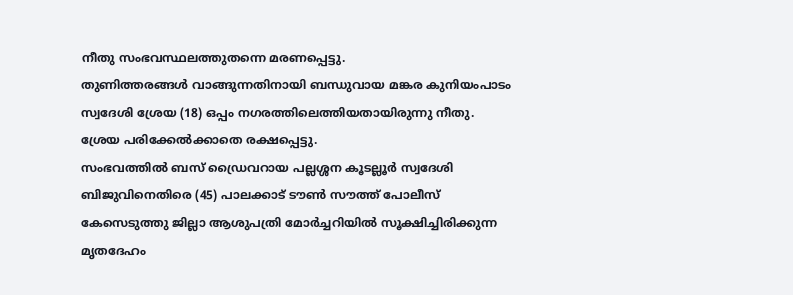നീതു സംഭവസ്ഥലത്തുതന്നെ മരണപ്പെട്ടു.
തുണിത്തരങ്ങൾ വാങ്ങുന്നതിനായി ബന്ധുവായ മങ്കര കുനിയംപാടം സ്വദേശി ശ്രേയ (18) ഒപ്പം നഗരത്തിലെത്തിയതായിരുന്നു നീതു. ശ്രേയ പരിക്കേൽക്കാതെ രക്ഷപ്പെട്ടു.
സംഭവത്തിൽ ബസ് ഡ്രൈവറായ പല്ലശ്ശന കൂടല്ലൂർ സ്വദേശി ബിജുവിനെതിരെ (45) പാലക്കാട് ടൗൺ സൗത്ത് പോലീസ് കേസെടുത്തു ജില്ലാ ആശുപത്രി മോർച്ചറിയിൽ സൂക്ഷിച്ചിരിക്കുന്ന മൃതദേഹം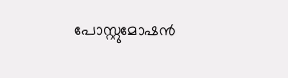പോസ്റ്റുമോഷൻ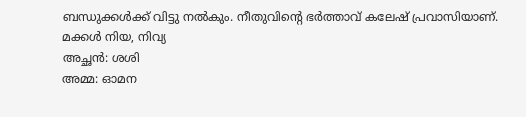ബന്ധുക്കൾക്ക് വിട്ടു നൽകും. നീതുവിന്റെ ഭർത്താവ് കലേഷ് പ്രവാസിയാണ്. മക്കൾ നിയ, നിവ്യ
അച്ഛൻ: ശശി
അമ്മ: ഓമന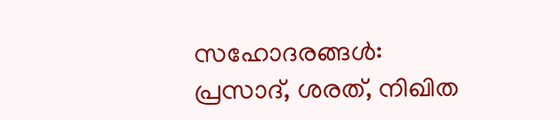സഹോദരങ്ങൾ: പ്രസാദ്, ശരത്, നിഖിത